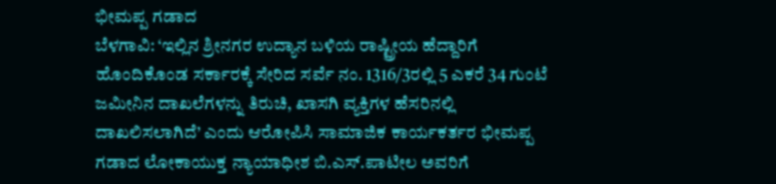ಭೀಮಪ್ಪ ಗಡಾದ
ಬೆಳಗಾವಿ: ‘ಇಲ್ಲಿನ ಶ್ರೀನಗರ ಉದ್ಯಾನ ಬಳಿಯ ರಾಷ್ಟ್ರೀಯ ಹೆದ್ದಾರಿಗೆ ಹೊಂದಿಕೊಂಡ ಸರ್ಕಾರಕ್ಕೆ ಸೇರಿದ ಸರ್ವೆ ನಂ. 1316/3ರಲ್ಲಿ 5 ಎಕರೆ 34 ಗುಂಟೆ ಜಮೀನಿನ ದಾಖಲೆಗಳನ್ನು ತಿರುಚಿ, ಖಾಸಗಿ ವ್ಯಕ್ತಿಗಳ ಹೆಸರಿನಲ್ಲಿ ದಾಖಲಿಸಲಾಗಿದೆ’ ಎಂದು ಆರೋಪಿಸಿ ಸಾಮಾಜಿಕ ಕಾರ್ಯಕರ್ತರ ಭೀಮಪ್ಪ ಗಡಾದ ಲೋಕಾಯುಕ್ತ ನ್ಯಾಯಾಧೀಶ ಬಿ.ಎಸ್.ಪಾಟೀಲ ಅವರಿಗೆ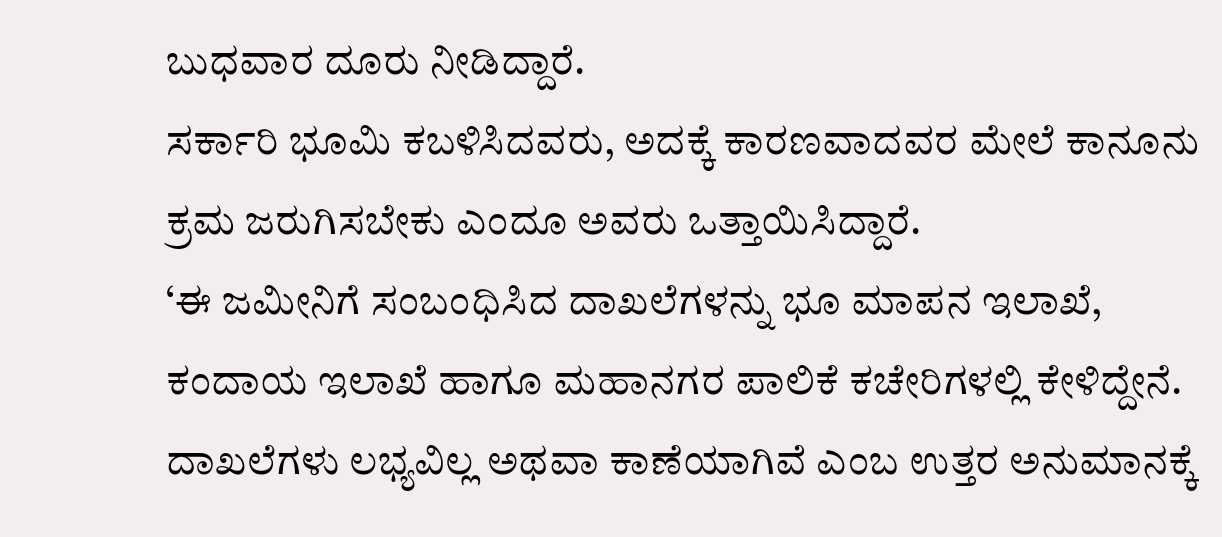ಬುಧವಾರ ದೂರು ನೀಡಿದ್ದಾರೆ.
ಸರ್ಕಾರಿ ಭೂಮಿ ಕಬಳಿಸಿದವರು, ಅದಕ್ಕೆ ಕಾರಣವಾದವರ ಮೇಲೆ ಕಾನೂನು ಕ್ರಮ ಜರುಗಿಸಬೇಕು ಎಂದೂ ಅವರು ಒತ್ತಾಯಿಸಿದ್ದಾರೆ.
‘ಈ ಜಮೀನಿಗೆ ಸಂಬಂಧಿಸಿದ ದಾಖಲೆಗಳನ್ನು ಭೂ ಮಾಪನ ಇಲಾಖೆ, ಕಂದಾಯ ಇಲಾಖೆ ಹಾಗೂ ಮಹಾನಗರ ಪಾಲಿಕೆ ಕಚೇರಿಗಳಲ್ಲಿ ಕೇಳಿದ್ದೇನೆ. ದಾಖಲೆಗಳು ಲಭ್ಯವಿಲ್ಲ ಅಥವಾ ಕಾಣೆಯಾಗಿವೆ ಎಂಬ ಉತ್ತರ ಅನುಮಾನಕ್ಕೆ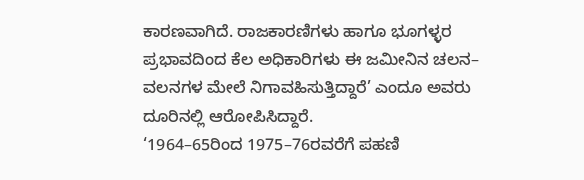ಕಾರಣವಾಗಿದೆ. ರಾಜಕಾರಣಿಗಳು ಹಾಗೂ ಭೂಗಳ್ಳರ ಪ್ರಭಾವದಿಂದ ಕೆಲ ಅಧಿಕಾರಿಗಳು ಈ ಜಮೀನಿನ ಚಲನ– ವಲನಗಳ ಮೇಲೆ ನಿಗಾವಹಿಸುತ್ತಿದ್ದಾರೆ’ ಎಂದೂ ಅವರು ದೂರಿನಲ್ಲಿ ಆರೋಪಿಸಿದ್ದಾರೆ.
‘1964–65ರಿಂದ 1975–76ರವರೆಗೆ ಪಹಣಿ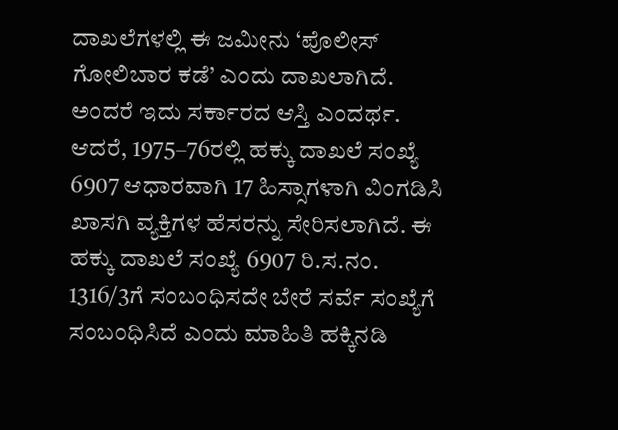ದಾಖಲೆಗಳಲ್ಲಿ ಈ ಜಮೀನು ‘ಪೊಲೀಸ್ ಗೋಲಿಬಾರ ಕಡೆ’ ಎಂದು ದಾಖಲಾಗಿದೆ. ಅಂದರೆ ಇದು ಸರ್ಕಾರದ ಆಸ್ತಿ ಎಂದರ್ಥ. ಆದರೆ, 1975–76ರಲ್ಲಿ ಹಕ್ಕು ದಾಖಲೆ ಸಂಖ್ಯೆ 6907 ಆಧಾರವಾಗಿ 17 ಹಿಸ್ಸಾಗಳಾಗಿ ವಿಂಗಡಿಸಿ ಖಾಸಗಿ ವ್ಯಕ್ತಿಗಳ ಹೆಸರನ್ನು ಸೇರಿಸಲಾಗಿದೆ. ಈ ಹಕ್ಕು ದಾಖಲೆ ಸಂಖ್ಯೆ 6907 ರಿ.ಸ.ನಂ. 1316/3ಗೆ ಸಂಬಂಧಿಸದೇ ಬೇರೆ ಸರ್ವೆ ಸಂಖ್ಯೆಗೆ ಸಂಬಂಧಿಸಿದೆ ಎಂದು ಮಾಹಿತಿ ಹಕ್ಕಿನಡಿ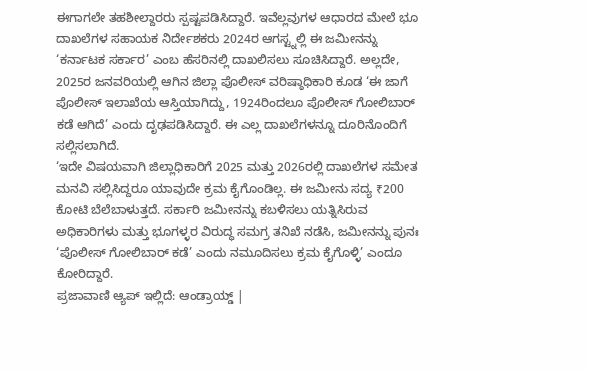ಈಗಾಗಲೇ ತಹಶೀಲ್ದಾರರು ಸ್ಪಷ್ಟಪಡಿಸಿದ್ದಾರೆ. ಇವೆಲ್ಲವುಗಳ ಆಧಾರದ ಮೇಲೆ ಭೂ ದಾಖಲೆಗಳ ಸಹಾಯಕ ನಿರ್ದೇಶಕರು 2024ರ ಆಗಸ್ಟ್ನಲ್ಲಿ ಈ ಜಮೀನನ್ನು ‘ಕರ್ನಾಟಕ ಸರ್ಕಾರ’ ಎಂಬ ಹೆಸರಿನಲ್ಲಿ ದಾಖಲಿಸಲು ಸೂಚಿಸಿದ್ದಾರೆ. ಅಲ್ಲದೇ, 2025ರ ಜನವರಿಯಲ್ಲಿ ಆಗಿನ ಜಿಲ್ಲಾ ಪೊಲೀಸ್ ವರಿಷ್ಠಾಧಿಕಾರಿ ಕೂಡ ‘ಈ ಜಾಗೆ ಪೊಲೀಸ್ ಇಲಾಖೆಯ ಆಸ್ತಿಯಾಗಿದ್ದು, 1924ರಿಂದಲೂ ಪೊಲೀಸ್ ಗೋಲಿಬಾರ್ ಕಡೆ ಆಗಿದೆ’ ಎಂದು ದೃಢಪಡಿಸಿದ್ದಾರೆ. ಈ ಎಲ್ಲ ದಾಖಲೆಗಳನ್ನೂ ದೂರಿನೊಂದಿಗೆ ಸಲ್ಲಿಸಲಾಗಿದೆ.
‘ಇದೇ ವಿಷಯವಾಗಿ ಜಿಲ್ಲಾಧಿಕಾರಿಗೆ 2025 ಮತ್ತು 2026ರಲ್ಲಿ ದಾಖಲೆಗಳ ಸಮೇತ ಮನವಿ ಸಲ್ಲಿಸಿದ್ದರೂ ಯಾವುದೇ ಕ್ರಮ ಕೈಗೊಂಡಿಲ್ಲ. ಈ ಜಮೀನು ಸದ್ಯ ₹200 ಕೋಟಿ ಬೆಲೆಬಾಳುತ್ತದೆ. ಸರ್ಕಾರಿ ಜಮೀನನ್ನು ಕಬಳಿಸಲು ಯತ್ನಿಸಿರುವ ಅಧಿಕಾರಿಗಳು ಮತ್ತು ಭೂಗಳ್ಳರ ವಿರುದ್ಧ ಸಮಗ್ರ ತನಿಖೆ ನಡೆಸಿ, ಜಮೀನನ್ನು ಪುನಃ ‘ಪೊಲೀಸ್ ಗೋಲಿಬಾರ್ ಕಡೆ’ ಎಂದು ನಮೂದಿಸಲು ಕ್ರಮ ಕೈಗೊಳ್ಳಿ’ ಎಂದೂ ಕೋರಿದ್ದಾರೆ.
ಪ್ರಜಾವಾಣಿ ಆ್ಯಪ್ ಇಲ್ಲಿದೆ: ಆಂಡ್ರಾಯ್ಡ್ |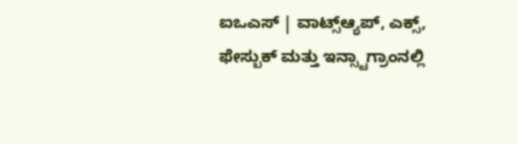ಐಒಎಸ್ | ವಾಟ್ಸ್ಆ್ಯಪ್, ಎಕ್ಸ್, ಫೇಸ್ಬುಕ್ ಮತ್ತು ಇನ್ಸ್ಟಾಗ್ರಾಂನಲ್ಲಿ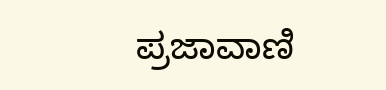ಪ್ರಜಾವಾಣಿ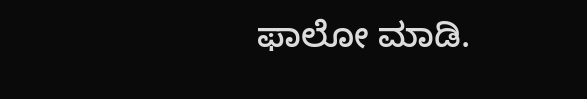ಫಾಲೋ ಮಾಡಿ.